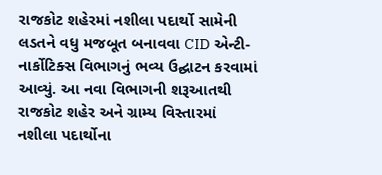રાજકોટ શહેરમાં નશીલા પદાર્થો સામેની લડતને વધુ મજબૂત બનાવવા CID એન્ટી-નાર્કોટિક્સ વિભાગનું ભવ્ય ઉદ્ઘાટન કરવામાં આવ્યું. આ નવા વિભાગની શરૂઆતથી રાજકોટ શહેર અને ગ્રામ્ય વિસ્તારમાં નશીલા પદાર્થોના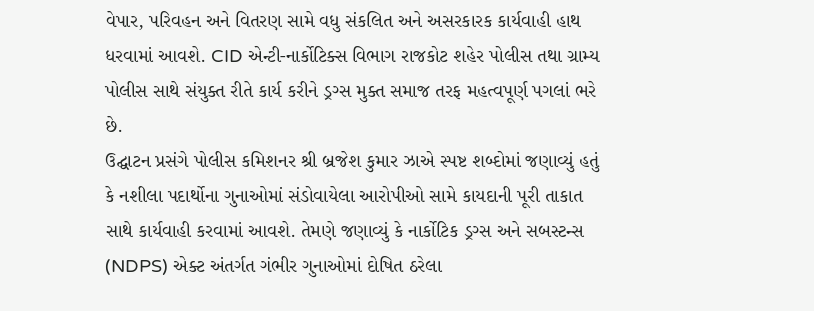વેપાર, પરિવહન અને વિતરણ સામે વધુ સંકલિત અને અસરકારક કાર્યવાહી હાથ ધરવામાં આવશે. CID એન્ટી-નાર્કોટિક્સ વિભાગ રાજકોટ શહેર પોલીસ તથા ગ્રામ્ય પોલીસ સાથે સંયુક્ત રીતે કાર્ય કરીને ડ્રગ્સ મુક્ત સમાજ તરફ મહત્વપૂર્ણ પગલાં ભરે છે.
ઉદ્ઘાટન પ્રસંગે પોલીસ કમિશનર શ્રી બ્રજેશ કુમાર ઝાએ સ્પષ્ટ શબ્દોમાં જણાવ્યું હતું કે નશીલા પદાર્થોના ગુનાઓમાં સંડોવાયેલા આરોપીઓ સામે કાયદાની પૂરી તાકાત સાથે કાર્યવાહી કરવામાં આવશે. તેમણે જણાવ્યું કે નાર્કોટિક ડ્રગ્સ અને સબસ્ટન્સ (NDPS) એક્ટ અંતર્ગત ગંભીર ગુનાઓમાં દોષિત ઠરેલા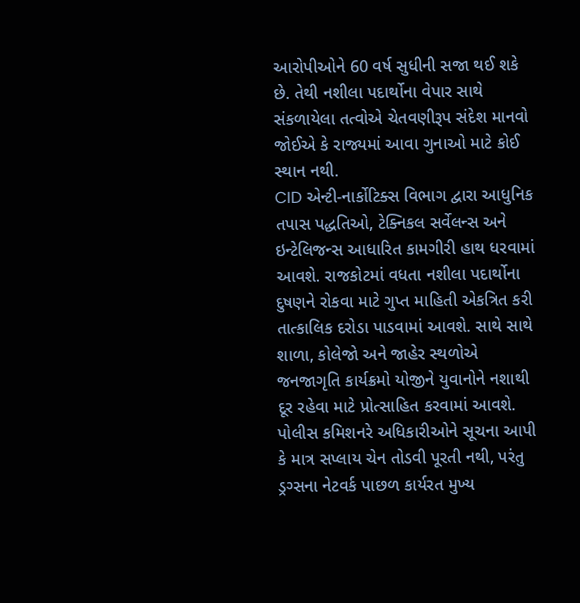આરોપીઓને 60 વર્ષ સુધીની સજા થઈ શકે છે. તેથી નશીલા પદાર્થોના વેપાર સાથે સંકળાયેલા તત્વોએ ચેતવણીરૂપ સંદેશ માનવો જોઈએ કે રાજ્યમાં આવા ગુનાઓ માટે કોઈ સ્થાન નથી.
CID એન્ટી-નાર્કોટિક્સ વિભાગ દ્વારા આધુનિક તપાસ પદ્ધતિઓ, ટેક્નિકલ સર્વેલન્સ અને ઇન્ટેલિજન્સ આધારિત કામગીરી હાથ ધરવામાં આવશે. રાજકોટમાં વધતા નશીલા પદાર્થોના દુષણને રોકવા માટે ગુપ્ત માહિતી એકત્રિત કરી તાત્કાલિક દરોડા પાડવામાં આવશે. સાથે સાથે શાળા, કોલેજો અને જાહેર સ્થળોએ જનજાગૃતિ કાર્યક્રમો યોજીને યુવાનોને નશાથી દૂર રહેવા માટે પ્રોત્સાહિત કરવામાં આવશે.
પોલીસ કમિશનરે અધિકારીઓને સૂચના આપી કે માત્ર સપ્લાય ચેન તોડવી પૂરતી નથી, પરંતુ ડ્રગ્સના નેટવર્ક પાછળ કાર્યરત મુખ્ય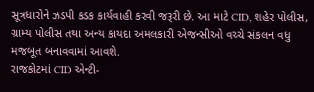સૂત્રધારોને ઝડપી કડક કાર્યવાહી કરવી જરૂરી છે. આ માટે CID, શહેર પોલીસ, ગ્રામ્ય પોલીસ તથા અન્ય કાયદા અમલકારી એજન્સીઓ વચ્ચે સંકલન વધુ મજબૂત બનાવવામાં આવશે.
રાજકોટમાં CID એન્ટી-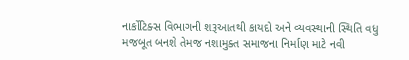નાર્કોટિક્સ વિભાગની શરૂઆતથી કાયદો અને વ્યવસ્થાની સ્થિતિ વધુ મજબૂત બનશે તેમજ નશામુક્ત સમાજના નિર્માણ માટે નવી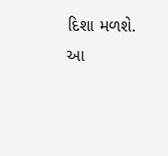દિશા મળશે. આ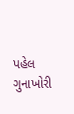પહેલ ગુનાખોરી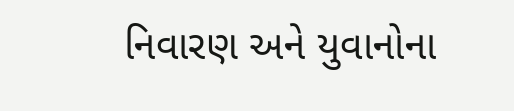નિવારણ અને યુવાનોના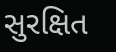સુરક્ષિત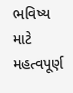ભવિષ્ય માટે મહત્વપૂર્ણ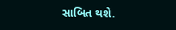સાબિત થશે.